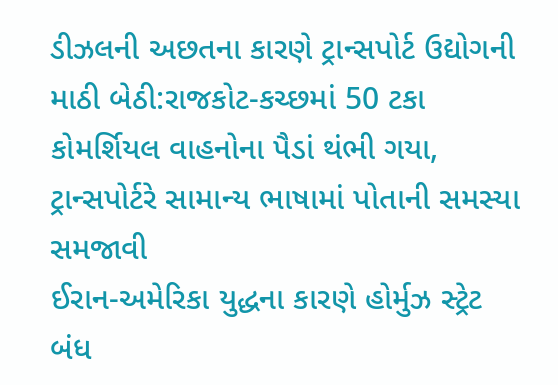ડીઝલની અછતના કારણે ટ્રાન્સપોર્ટ ઉદ્યોગની માઠી બેઠી:રાજકોટ-કચ્છમાં 50 ટકા કોમર્શિયલ વાહનોના પૈડાં થંભી ગયા, ટ્રાન્સપોર્ટરે સામાન્ય ભાષામાં પોતાની સમસ્યા સમજાવી
ઈરાન-અમેરિકા યુદ્ધના કારણે હોર્મુઝ સ્ટ્રેટ બંધ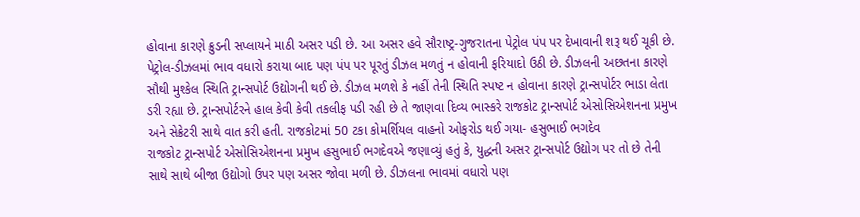હોવાના કારણે ક્રુડની સપ્લાયને માઠી અસર પડી છે. આ અસર હવે સૌરાષ્ટ્ર-ગુજરાતના પેટ્રોલ પંપ પર દેખાવાની શરૂ થઈ ચૂકી છે. પેટ્રોલ-ડીઝલમાં ભાવ વધારો કરાયા બાદ પણ પંપ પર પૂરતું ડીઝલ મળતું ન હોવાની ફરિયાદો ઉઠી છે. ડીઝલની અછતના કારણે સૌથી મુશ્કેલ સ્થિતિ ટ્રાન્સપોર્ટ ઉદ્યોગની થઈ છે. ડીઝલ મળશે કે નહીં તેની સ્થિતિ સ્પષ્ટ ન હોવાના કારણે ટ્રાન્સપોર્ટર ભાડા લેતા ડરી રહ્યા છે. ટ્રાન્સપોર્ટરને હાલ કેવી કેવી તકલીફ પડી રહી છે તે જાણવા દિવ્ય ભાસ્કરે રાજકોટ ટ્રાન્સપોર્ટ એસોસિએશનના પ્રમુખ અને સેક્રેટરી સાથે વાત કરી હતી. રાજકોટમાં 50 ટકા કોમર્શિયલ વાહનો ઓફરોડ થઈ ગયા- હસુભાઈ ભગદેવ
રાજકોટ ટ્રાન્સપોર્ટ એસોસિએશનના પ્રમુખ હસુભાઈ ભગદેવએ જણાવ્યું હતું કે, યુદ્ધની અસર ટ્રાન્સપોર્ટ ઉદ્યોગ પર તો છે તેની સાથે સાથે બીજા ઉદ્યોગો ઉપર પણ અસર જોવા મળી છે. ડીઝલના ભાવમાં વધારો પણ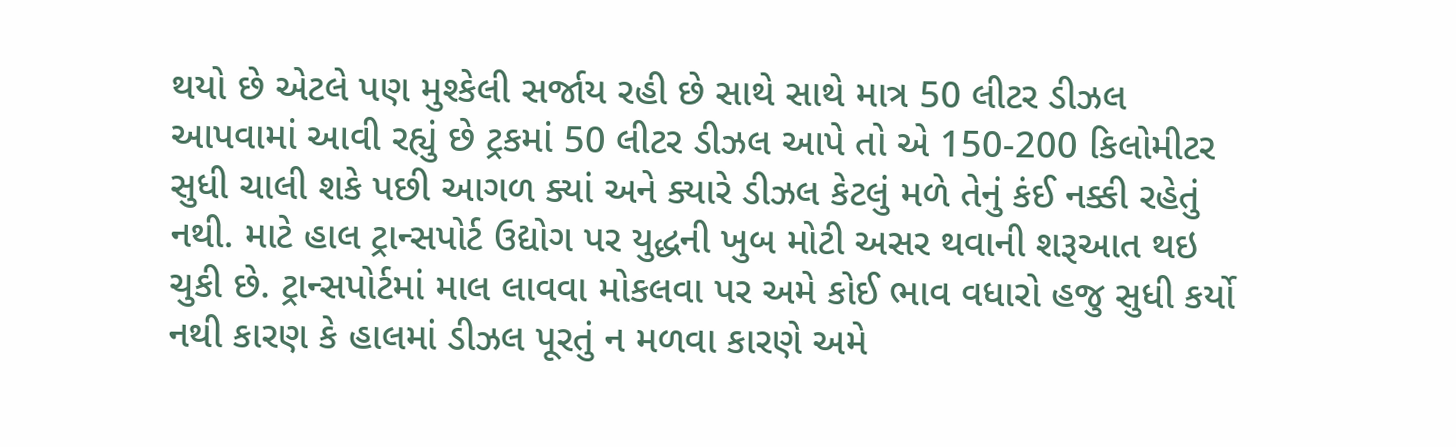થયો છે એટલે પણ મુશ્કેલી સર્જાય રહી છે સાથે સાથે માત્ર 50 લીટર ડીઝલ આપવામાં આવી રહ્યું છે ટ્રકમાં 50 લીટર ડીઝલ આપે તો એ 150-200 કિલોમીટર સુધી ચાલી શકે પછી આગળ ક્યાં અને ક્યારે ડીઝલ કેટલું મળે તેનું કંઈ નક્કી રહેતું નથી. માટે હાલ ટ્રાન્સપોર્ટ ઉદ્યોગ પર યુદ્ધની ખુબ મોટી અસર થવાની શરૂઆત થઇ ચુકી છે. ટ્રાન્સપોર્ટમાં માલ લાવવા મોકલવા પર અમે કોઈ ભાવ વધારો હજુ સુધી કર્યો નથી કારણ કે હાલમાં ડીઝલ પૂરતું ન મળવા કારણે અમે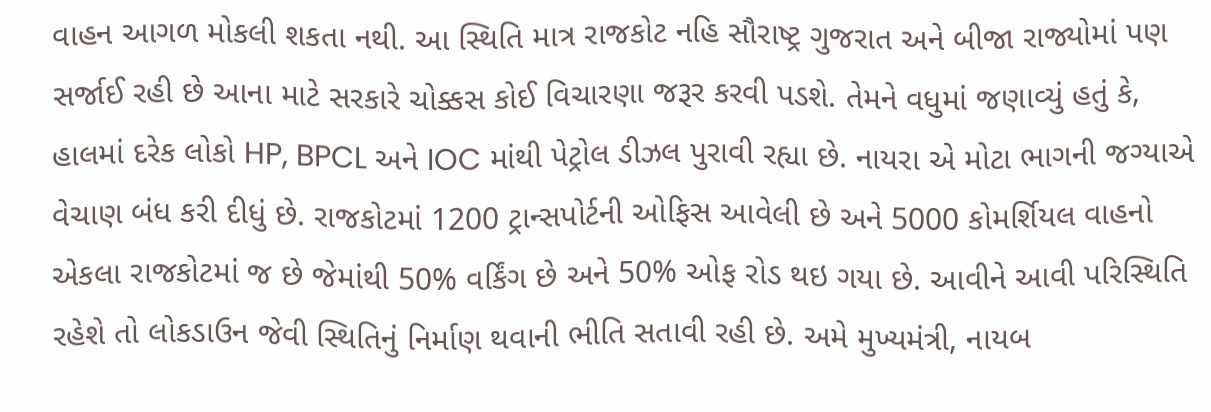વાહન આગળ મોકલી શકતા નથી. આ સ્થિતિ માત્ર રાજકોટ નહિ સૌરાષ્ટ્ર ગુજરાત અને બીજા રાજ્યોમાં પણ સર્જાઈ રહી છે આના માટે સરકારે ચોક્કસ કોઈ વિચારણા જરૂર કરવી પડશે. તેમને વધુમાં જણાવ્યું હતું કે, હાલમાં દરેક લોકો HP, BPCL અને IOC માંથી પેટ્રોલ ડીઝલ પુરાવી રહ્યા છે. નાયરા એ મોટા ભાગની જગ્યાએ વેચાણ બંધ કરી દીધું છે. રાજકોટમાં 1200 ટ્રાન્સપોર્ટની ઓફિસ આવેલી છે અને 5000 કોમર્શિયલ વાહનો એકલા રાજકોટમાં જ છે જેમાંથી 50% વર્કિંગ છે અને 50% ઓફ રોડ થઇ ગયા છે. આવીને આવી પરિસ્થિતિ રહેશે તો લોકડાઉન જેવી સ્થિતિનું નિર્માણ થવાની ભીતિ સતાવી રહી છે. અમે મુખ્યમંત્રી, નાયબ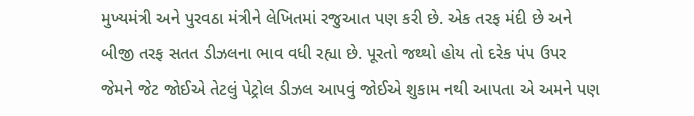મુખ્યમંત્રી અને પુરવઠા મંત્રીને લેખિતમાં રજુઆત પણ કરી છે. એક તરફ મંદી છે અને બીજી તરફ સતત ડીઝલના ભાવ વધી રહ્યા છે. પૂરતો જથ્થો હોય તો દરેક પંપ ઉપર જેમને જેટ જોઈએ તેટલું પેટ્રોલ ડીઝલ આપવું જોઈએ શુકામ નથી આપતા એ અમને પણ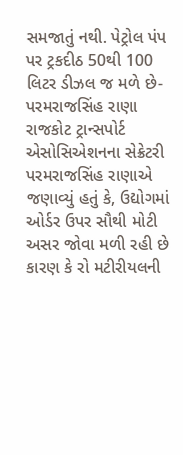સમજાતું નથી. પેટ્રોલ પંપ પર ટ્રકદીઠ 50થી 100 લિટર ડીઝલ જ મળે છે- પરમરાજસિંહ રાણા
રાજકોટ ટ્રાન્સપોર્ટ એસોસિએશનના સેક્રેટરી પરમરાજસિંહ રાણાએ જણાવ્યું હતું કે, ઉદ્યોગમાં ઓર્ડર ઉપર સૌથી મોટી અસર જોવા મળી રહી છે કારણ કે રો મટીરીયલની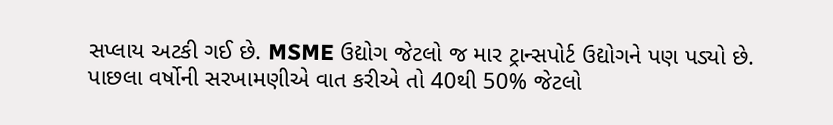સપ્લાય અટકી ગઈ છે. MSME ઉદ્યોગ જેટલો જ માર ટ્રાન્સપોર્ટ ઉદ્યોગને પણ પડ્યો છે. પાછલા વર્ષોની સરખામણીએ વાત કરીએ તો 40થી 50% જેટલો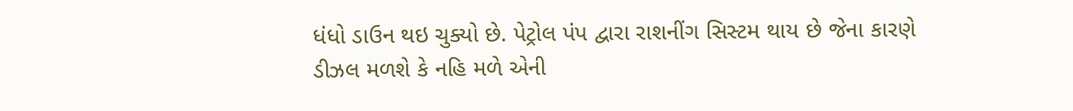ધંધો ડાઉન થઇ ચુક્યો છે. પેટ્રોલ પંપ દ્વારા રાશનીંગ સિસ્ટમ થાય છે જેના કારણે ડીઝલ મળશે કે નહિ મળે એની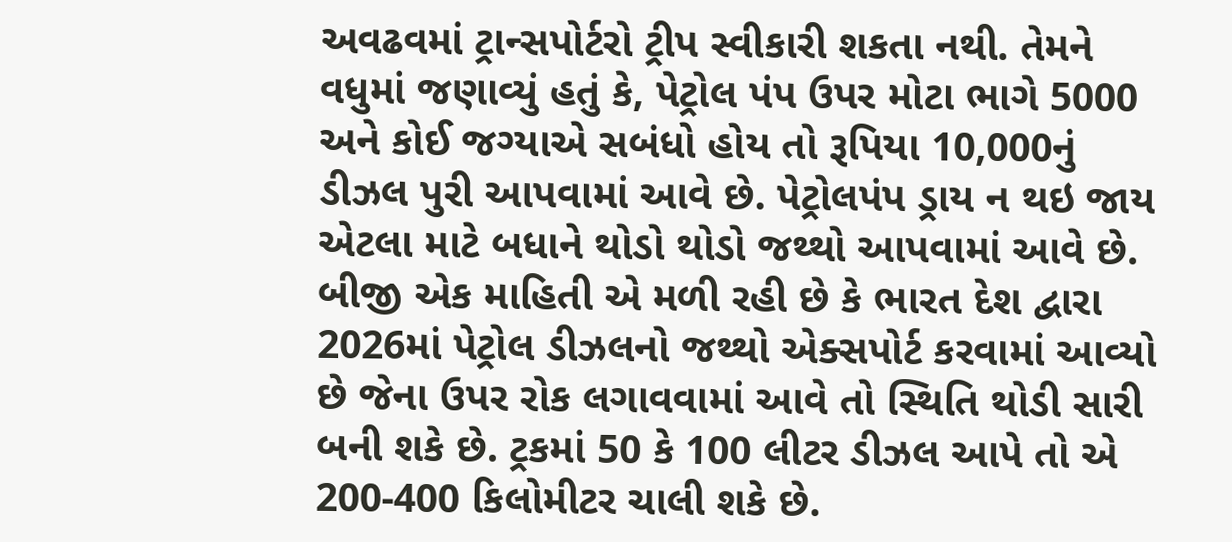અવઢવમાં ટ્રાન્સપોર્ટરો ટ્રીપ સ્વીકારી શકતા નથી. તેમને વધુમાં જણાવ્યું હતું કે, પેટ્રોલ પંપ ઉપર મોટા ભાગે 5000 અને કોઈ જગ્યાએ સબંધો હોય તો રૂપિયા 10,000નું ડીઝલ પુરી આપવામાં આવે છે. પેટ્રોલપંપ ડ્રાય ન થઇ જાય એટલા માટે બધાને થોડો થોડો જથ્થો આપવામાં આવે છે. બીજી એક માહિતી એ મળી રહી છે કે ભારત દેશ દ્વારા 2026માં પેટ્રોલ ડીઝલનો જથ્થો એક્સપોર્ટ કરવામાં આવ્યો છે જેના ઉપર રોક લગાવવામાં આવે તો સ્થિતિ થોડી સારી બની શકે છે. ટ્રકમાં 50 કે 100 લીટર ડીઝલ આપે તો એ 200-400 કિલોમીટર ચાલી શકે છે.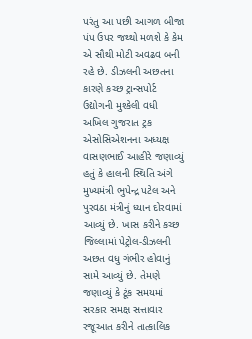પરંતુ આ પછી આગળ બીજા પંપ ઉપર જથ્થો મળશે કે કેમ એ સૌથી મોટી અવઢવ બની રહે છે. ડીઝલની અછતના કારણે કચ્છ ટ્રાન્સપોર્ટ ઉદ્યોગની મુશ્કેલી વધી
અખિલ ગુજરાત ટ્રક એસોસિએશનના અધ્યક્ષ વાસણભાઈ આહીરે જણાવ્યું હતું કે હાલની સ્થિતિ અંગે મુખ્યમંત્રી ભુપેન્દ્ર પટેલ અને પુરવઠા મંત્રીનું ધ્યાન દોરવામાં આવ્યું છે. ખાસ કરીને કચ્છ જિલ્લામાં પેટ્રોલ-ડીઝલની અછત વધુ ગંભીર હોવાનું સામે આવ્યું છે. તેમણે જણાવ્યું કે ટૂંક સમયમાં સરકાર સમક્ષ સત્તાવાર રજૂઆત કરીને તાત્કાલિક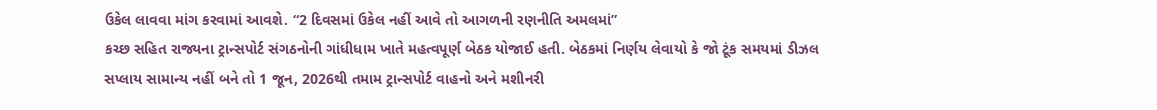ઉકેલ લાવવા માંગ કરવામાં આવશે. “2 દિવસમાં ઉકેલ નહીં આવે તો આગળની રણનીતિ અમલમાં”
કચ્છ સહિત રાજ્યના ટ્રાન્સપોર્ટ સંગઠનોની ગાંધીધામ ખાતે મહત્વપૂર્ણ બેઠક યોજાઈ હતી. બેઠકમાં નિર્ણય લેવાયો કે જો ટૂંક સમયમાં ડીઝલ સપ્લાય સામાન્ય નહીં બને તો 1 જૂન, 2026થી તમામ ટ્રાન્સપોર્ટ વાહનો અને મશીનરી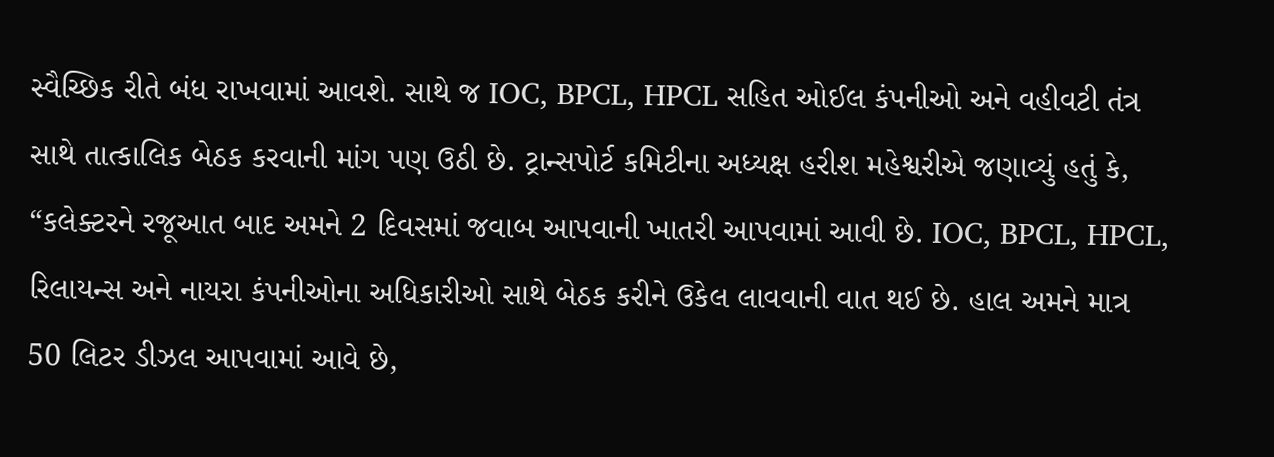સ્વૈચ્છિક રીતે બંધ રાખવામાં આવશે. સાથે જ IOC, BPCL, HPCL સહિત ઓઈલ કંપનીઓ અને વહીવટી તંત્ર સાથે તાત્કાલિક બેઠક કરવાની માંગ પણ ઉઠી છે. ટ્રાન્સપોર્ટ કમિટીના અધ્યક્ષ હરીશ મહેશ્વરીએ જણાવ્યું હતું કે, “કલેક્ટરને રજૂઆત બાદ અમને 2 દિવસમાં જવાબ આપવાની ખાતરી આપવામાં આવી છે. IOC, BPCL, HPCL, રિલાયન્સ અને નાયરા કંપનીઓના અધિકારીઓ સાથે બેઠક કરીને ઉકેલ લાવવાની વાત થઈ છે. હાલ અમને માત્ર 50 લિટર ડીઝલ આપવામાં આવે છે,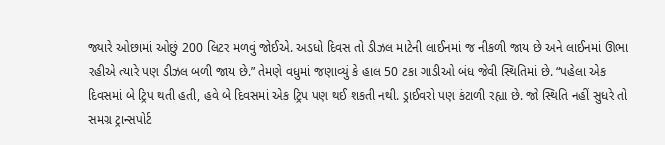જ્યારે ઓછામાં ઓછું 200 લિટર મળવું જોઈએ. અડધો દિવસ તો ડીઝલ માટેની લાઈનમાં જ નીકળી જાય છે અને લાઈનમાં ઊભા રહીએ ત્યારે પણ ડીઝલ બળી જાય છે.” તેમણે વધુમાં જણાવ્યું કે હાલ 50 ટકા ગાડીઓ બંધ જેવી સ્થિતિમાં છે. “પહેલા એક દિવસમાં બે ટ્રિપ થતી હતી, હવે બે દિવસમાં એક ટ્રિપ પણ થઈ શકતી નથી. ડ્રાઈવરો પણ કંટાળી રહ્યા છે. જો સ્થિતિ નહીં સુધરે તો સમગ્ર ટ્રાન્સપોર્ટ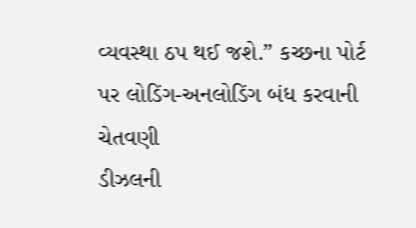વ્યવસ્થા ઠપ થઈ જશે.” કચ્છના પોર્ટ પર લોડિંગ-અનલોડિંગ બંધ કરવાની ચેતવણી
ડીઝલની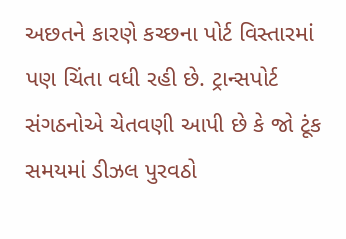અછતને કારણે કચ્છના પોર્ટ વિસ્તારમાં પણ ચિંતા વધી રહી છે. ટ્રાન્સપોર્ટ સંગઠનોએ ચેતવણી આપી છે કે જો ટૂંક સમયમાં ડીઝલ પુરવઠો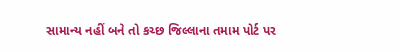સામાન્ય નહીં બને તો કચ્છ જિલ્લાના તમામ પોર્ટ પર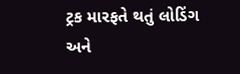ટ્રક મારફતે થતું લોડિંગ અને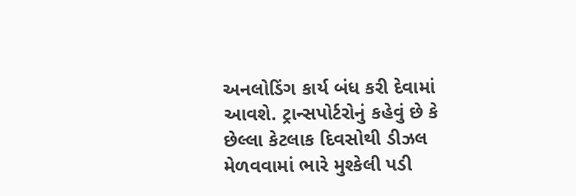અનલોડિંગ કાર્ય બંધ કરી દેવામાં આવશે. ટ્રાન્સપોર્ટરોનું કહેવું છે કે છેલ્લા કેટલાક દિવસોથી ડીઝલ મેળવવામાં ભારે મુશ્કેલી પડી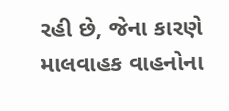રહી છે, જેના કારણે માલવાહક વાહનોના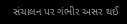સંચાલન પર ગંભીર અસર થઈ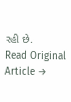રહી છે.
Read Original Article →